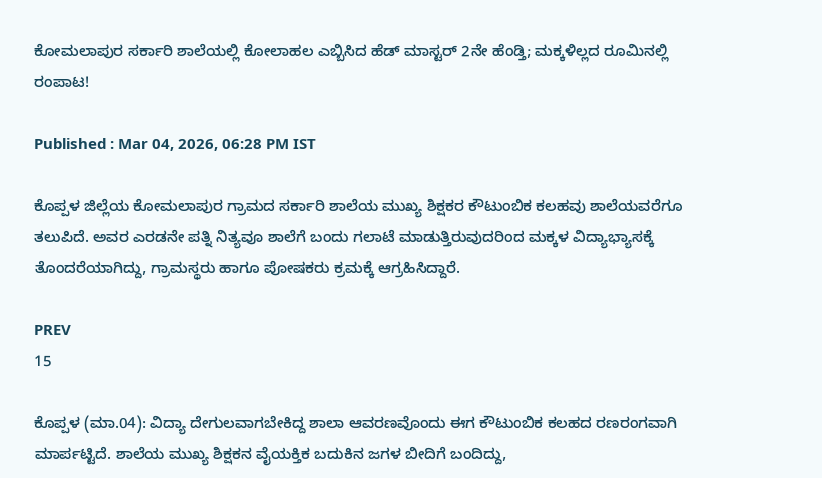ಕೋಮಲಾಪುರ ಸರ್ಕಾರಿ ಶಾಲೆಯಲ್ಲಿ ಕೋಲಾಹಲ ಎಬ್ಬಿಸಿದ ಹೆಡ್ ಮಾಸ್ಟರ್ 2ನೇ ಹೆಂಡ್ತಿ; ಮಕ್ಕಳಿಲ್ಲದ ರೂಮಿನಲ್ಲಿ ರಂಪಾಟ!

Published : Mar 04, 2026, 06:28 PM IST

ಕೊಪ್ಪಳ ಜಿಲ್ಲೆಯ ಕೋಮಲಾಪುರ ಗ್ರಾಮದ ಸರ್ಕಾರಿ ಶಾಲೆಯ ಮುಖ್ಯ ಶಿಕ್ಷಕರ ಕೌಟುಂಬಿಕ ಕಲಹವು ಶಾಲೆಯವರೆಗೂ ತಲುಪಿದೆ. ಅವರ ಎರಡನೇ ಪತ್ನಿ ನಿತ್ಯವೂ ಶಾಲೆಗೆ ಬಂದು ಗಲಾಟೆ ಮಾಡುತ್ತಿರುವುದರಿಂದ ಮಕ್ಕಳ ವಿದ್ಯಾಭ್ಯಾಸಕ್ಕೆ ತೊಂದರೆಯಾಗಿದ್ದು, ಗ್ರಾಮಸ್ಥರು ಹಾಗೂ ಪೋಷಕರು ಕ್ರಮಕ್ಕೆ ಆಗ್ರಹಿಸಿದ್ದಾರೆ.

PREV
15

ಕೊಪ್ಪಳ (ಮಾ.04): ವಿದ್ಯಾ ದೇಗುಲವಾಗಬೇಕಿದ್ದ ಶಾಲಾ ಆವರಣವೊಂದು ಈಗ ಕೌಟುಂಬಿಕ ಕಲಹದ ರಣರಂಗವಾಗಿ ಮಾರ್ಪಟ್ಟಿದೆ. ಶಾಲೆಯ ಮುಖ್ಯ ಶಿಕ್ಷಕನ ವೈಯಕ್ತಿಕ ಬದುಕಿನ ಜಗಳ ಬೀದಿಗೆ ಬಂದಿದ್ದು,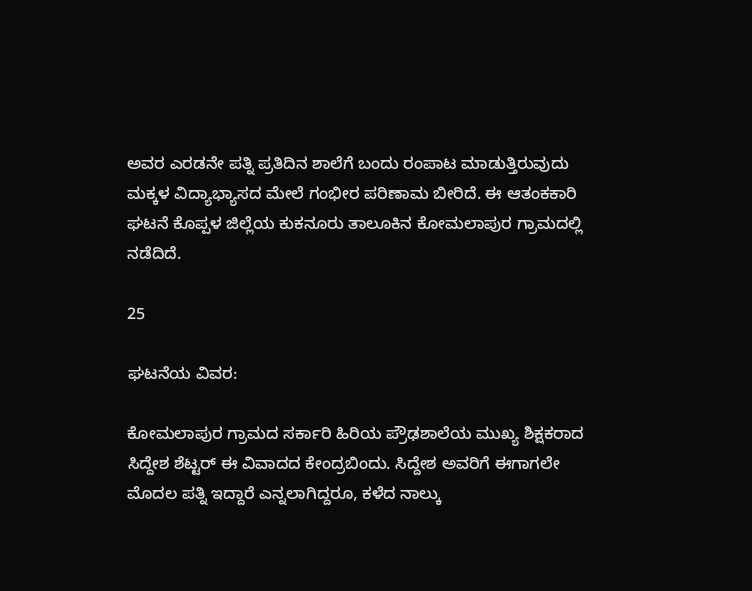ಅವರ ಎರಡನೇ ಪತ್ನಿ ಪ್ರತಿದಿನ ಶಾಲೆಗೆ ಬಂದು ರಂಪಾಟ ಮಾಡುತ್ತಿರುವುದು ಮಕ್ಕಳ ವಿದ್ಯಾಭ್ಯಾಸದ ಮೇಲೆ ಗಂಭೀರ ಪರಿಣಾಮ ಬೀರಿದೆ. ಈ ಆತಂಕಕಾರಿ ಘಟನೆ ಕೊಪ್ಪಳ ಜಿಲ್ಲೆಯ ಕುಕನೂರು ತಾಲೂಕಿನ ಕೋಮಲಾಪುರ ಗ್ರಾಮದಲ್ಲಿ ನಡೆದಿದೆ.

25

ಘಟನೆಯ ವಿವರ:

ಕೋಮಲಾಪುರ ಗ್ರಾಮದ ಸರ್ಕಾರಿ ಹಿರಿಯ ಪ್ರೌಢಶಾಲೆಯ ಮುಖ್ಯ ಶಿಕ್ಷಕರಾದ ಸಿದ್ದೇಶ ಶೆಟ್ಟರ್ ಈ ವಿವಾದದ ಕೇಂದ್ರಬಿಂದು. ಸಿದ್ದೇಶ ಅವರಿಗೆ ಈಗಾಗಲೇ ಮೊದಲ ಪತ್ನಿ ಇದ್ದಾರೆ ಎನ್ನಲಾಗಿದ್ದರೂ, ಕಳೆದ ನಾಲ್ಕು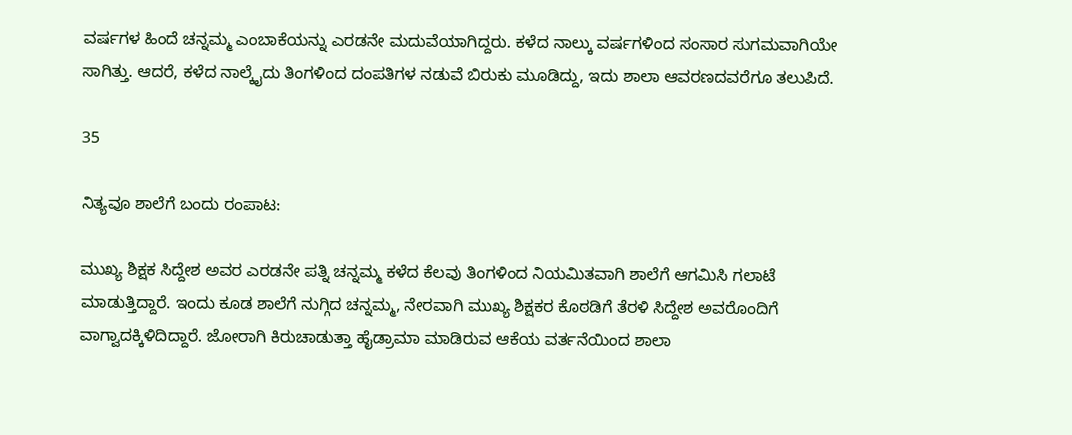ವರ್ಷಗಳ ಹಿಂದೆ ಚನ್ನಮ್ಮ ಎಂಬಾಕೆಯನ್ನು ಎರಡನೇ ಮದುವೆಯಾಗಿದ್ದರು. ಕಳೆದ ನಾಲ್ಕು ವರ್ಷಗಳಿಂದ ಸಂಸಾರ ಸುಗಮವಾಗಿಯೇ ಸಾಗಿತ್ತು. ಆದರೆ, ಕಳೆದ ನಾಲ್ಕೈದು ತಿಂಗಳಿಂದ ದಂಪತಿಗಳ ನಡುವೆ ಬಿರುಕು ಮೂಡಿದ್ದು, ಇದು ಶಾಲಾ ಆವರಣದವರೆಗೂ ತಲುಪಿದೆ.

35

ನಿತ್ಯವೂ ಶಾಲೆಗೆ ಬಂದು ರಂಪಾಟ:

ಮುಖ್ಯ ಶಿಕ್ಷಕ ಸಿದ್ದೇಶ ಅವರ ಎರಡನೇ ಪತ್ನಿ ಚನ್ನಮ್ಮ ಕಳೆದ ಕೆಲವು ತಿಂಗಳಿಂದ ನಿಯಮಿತವಾಗಿ ಶಾಲೆಗೆ ಆಗಮಿಸಿ ಗಲಾಟೆ ಮಾಡುತ್ತಿದ್ದಾರೆ. ಇಂದು ಕೂಡ ಶಾಲೆಗೆ ನುಗ್ಗಿದ ಚನ್ನಮ್ಮ, ನೇರವಾಗಿ ಮುಖ್ಯ ಶಿಕ್ಷಕರ ಕೊಠಡಿಗೆ ತೆರಳಿ ಸಿದ್ದೇಶ ಅವರೊಂದಿಗೆ ವಾಗ್ವಾದಕ್ಕಿಳಿದಿದ್ದಾರೆ. ಜೋರಾಗಿ ಕಿರುಚಾಡುತ್ತಾ ಹೈಡ್ರಾಮಾ ಮಾಡಿರುವ ಆಕೆಯ ವರ್ತನೆಯಿಂದ ಶಾಲಾ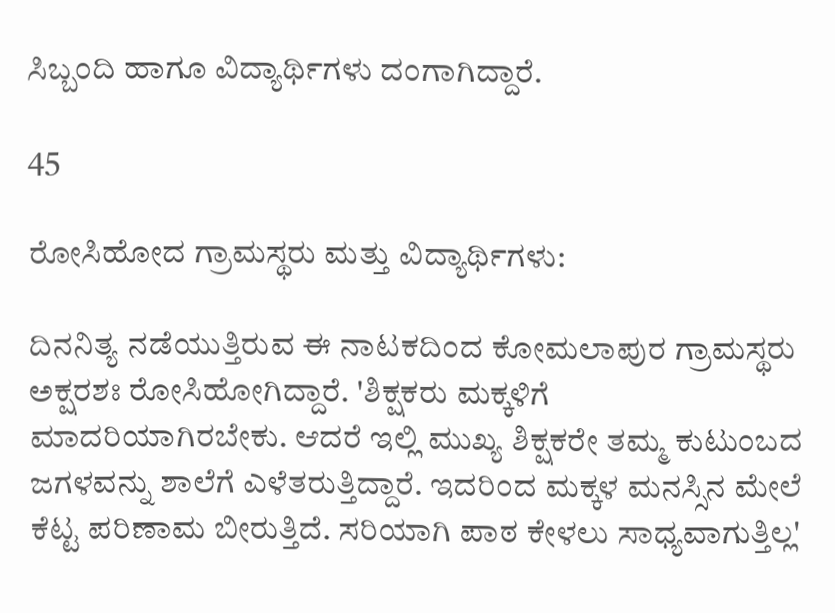ಸಿಬ್ಬಂದಿ ಹಾಗೂ ವಿದ್ಯಾರ್ಥಿಗಳು ದಂಗಾಗಿದ್ದಾರೆ.

45

ರೋಸಿಹೋದ ಗ್ರಾಮಸ್ಥರು ಮತ್ತು ವಿದ್ಯಾರ್ಥಿಗಳು:

ದಿನನಿತ್ಯ ನಡೆಯುತ್ತಿರುವ ಈ ನಾಟಕದಿಂದ ಕೋಮಲಾಪುರ ಗ್ರಾಮಸ್ಥರು ಅಕ್ಷರಶಃ ರೋಸಿಹೋಗಿದ್ದಾರೆ. 'ಶಿಕ್ಷಕರು ಮಕ್ಕಳಿಗೆ ಮಾದರಿಯಾಗಿರಬೇಕು. ಆದರೆ ಇಲ್ಲಿ ಮುಖ್ಯ ಶಿಕ್ಷಕರೇ ತಮ್ಮ ಕುಟುಂಬದ ಜಗಳವನ್ನು ಶಾಲೆಗೆ ಎಳೆತರುತ್ತಿದ್ದಾರೆ. ಇದರಿಂದ ಮಕ್ಕಳ ಮನಸ್ಸಿನ ಮೇಲೆ ಕೆಟ್ಟ ಪರಿಣಾಮ ಬೀರುತ್ತಿದೆ. ಸರಿಯಾಗಿ ಪಾಠ ಕೇಳಲು ಸಾಧ್ಯವಾಗುತ್ತಿಲ್ಲ'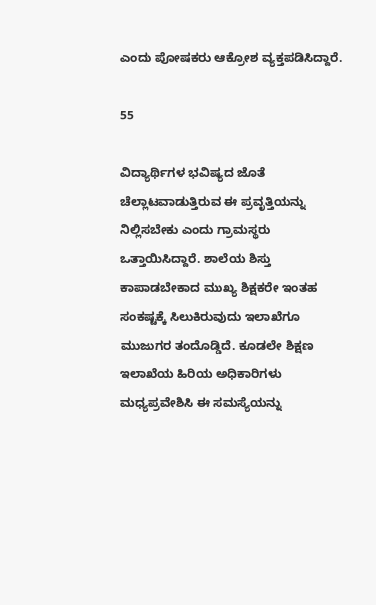ಎಂದು ಪೋಷಕರು ಆಕ್ರೋಶ ವ್ಯಕ್ತಪಡಿಸಿದ್ದಾರೆ.

55

ವಿದ್ಯಾರ್ಥಿಗಳ ಭವಿಷ್ಯದ ಜೊತೆ ಚೆಲ್ಲಾಟವಾಡುತ್ತಿರುವ ಈ ಪ್ರವೃತ್ತಿಯನ್ನು ನಿಲ್ಲಿಸಬೇಕು ಎಂದು ಗ್ರಾಮಸ್ಥರು ಒತ್ತಾಯಿಸಿದ್ದಾರೆ. ಶಾಲೆಯ ಶಿಸ್ತು ಕಾಪಾಡಬೇಕಾದ ಮುಖ್ಯ ಶಿಕ್ಷಕರೇ ಇಂತಹ ಸಂಕಷ್ಟಕ್ಕೆ ಸಿಲುಕಿರುವುದು ಇಲಾಖೆಗೂ ಮುಜುಗರ ತಂದೊಡ್ಡಿದೆ. ಕೂಡಲೇ ಶಿಕ್ಷಣ ಇಲಾಖೆಯ ಹಿರಿಯ ಅಧಿಕಾರಿಗಳು ಮಧ್ಯಪ್ರವೇಶಿಸಿ ಈ ಸಮಸ್ಯೆಯನ್ನು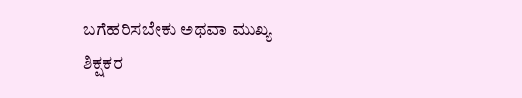ಬಗೆಹರಿಸಬೇಕು ಅಥವಾ ಮುಖ್ಯ ಶಿಕ್ಷಕರ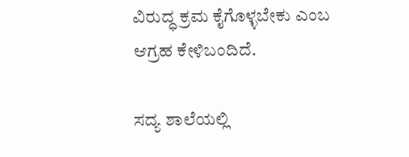ವಿರುದ್ಧ ಕ್ರಮ ಕೈಗೊಳ್ಳಬೇಕು ಎಂಬ ಆಗ್ರಹ ಕೇಳಿಬಂದಿದೆ.

ಸದ್ಯ ಶಾಲೆಯಲ್ಲಿ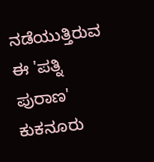ನಡೆಯುತ್ತಿರುವ ಈ 'ಪತ್ನಿ ಪುರಾಣ' ಕುಕನೂರು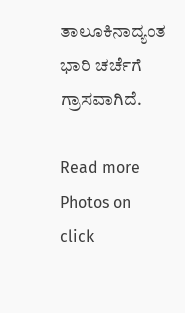ತಾಲೂಕಿನಾದ್ಯಂತ ಭಾರಿ ಚರ್ಚೆಗೆ ಗ್ರಾಸವಾಗಿದೆ.

Read more Photos on
click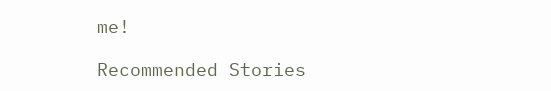me!

Recommended Stories